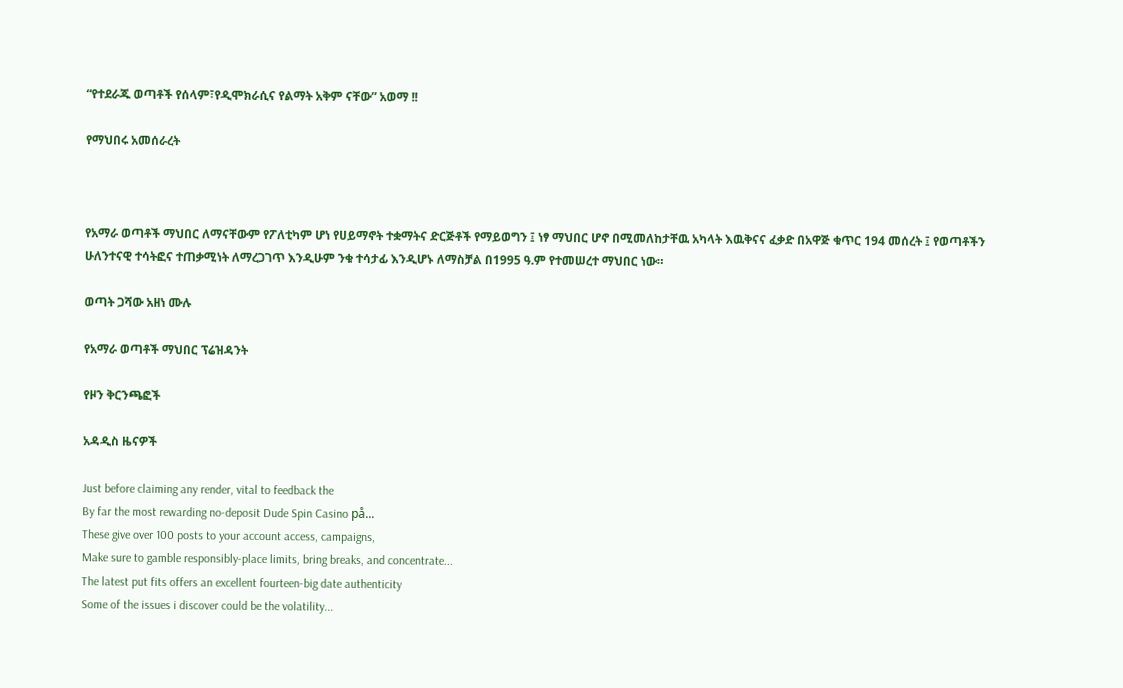“የተደራጁ ወጣቶች የሰላም፣የዲሞክራሲና የልማት አቅም ናቸው” አወማ !!

የማህበሩ አመሰራረት



የአማራ ወጣቶች ማህበር ለማናቸውም የፖለቲካም ሆነ የሀይማኖት ተቋማትና ድርጅቶች የማይወግን ፤ ነፃ ማህበር ሆኖ በሚመለከታቸዉ አካላት እዉቅናና ፈቃድ በአዋጅ ቁጥር 194 መሰረት ፤ የወጣቶችን ሁለንተናዊ ተሳትፎና ተጠቃሚነት ለማረጋገጥ እንዲሁም ንቁ ተሳታፊ እንዲሆኑ ለማስቻል በ1995 ዓ.ም የተመሠረተ ማህበር ነው።

ወጣት ጋሻው አዘነ ሙሉ

የአማራ ወጣቶች ማህበር ፕሬዝዳንት

የዞን ቅርንጫፎች

አዳዲስ ዜናዎች

Just before claiming any render, vital to feedback the
By far the most rewarding no-deposit Dude Spin Casino på...
These give over 100 posts to your account access, campaigns,
Make sure to gamble responsibly-place limits, bring breaks, and concentrate...
The latest put fits offers an excellent fourteen-big date authenticity
Some of the issues i discover could be the volatility...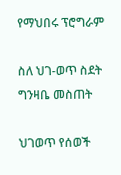የማህበሩ ፕሮግራም

ስለ ህገ-ወጥ ስደት ግንዛቤ መስጠት

ህገወጥ የሰወች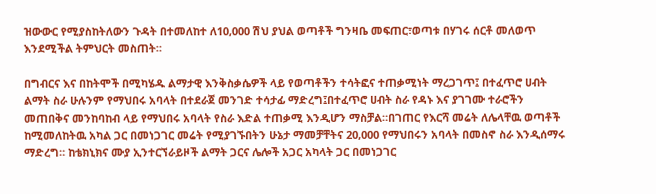ዝውውር የሚያስከትለውን ጉዳት በተመለከተ ለ10,000 ሽህ ያህል ወጣቶች ግንዛቤ መፍጠር፣ወጣቱ በሃገሩ ሰርቶ መለወጥ እንደሚችል ትምህርት መስጠት።

በግብርና እና በከትሞች በሚካሄዱ ልማታዊ እንቅስቃሴዎች ላይ የወጣቶችን ተሳትፎና ተጠቃሚነት ማረጋገጥ፤ በተፈጥሮ ሀብት ልማት ስራ ሁሉንም የማህበሩ አባላት በተደራጀ መንገድ ተሳታፊ ማድረግ፤በተፈጥሮ ሀብት ስራ የዳኑ እና ያገገሙ ተራሮችን መጠበቅና መንከባከብ ላይ የማህበሩ አባላት የስራ እድል ተጠቃሚ እንዲሆን ማስቻል።በገጠር የእርሻ መሬት ለሌላቸዉ ወጣቶች ከሚመለከትዉ አካል ጋር በመነጋገር መሬት የሚያገኙበትን ሁኔታ ማመቻቸትና 20,000 የማህበሩን አባላት በመስኖ ስራ እንዲሰማሩ ማድረግ። ከቴክኒክና ሙያ ኢንተርኘራይዞች ልማት ጋርና ሌሎች አጋር አካላት ጋር በመነጋገር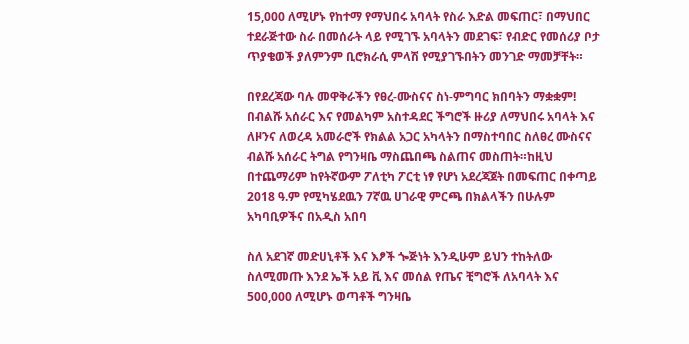15,000 ለሚሆኑ የከተማ የማህበሩ አባላት የስራ እድል መፍጠር፣ በማህበር ተደራጅተው ስራ በመሰራት ላይ የሚገኙ አባላትን መደገፍ፣ የብድር የመሰሪያ ቦታ ጥያቄወች ያለምንም ቢሮክራሲ ምላሽ የሚያገኙበትን መንገድ ማመቻቸት።

በየደረጃው ባሉ መዋቅራችን የፀረ-ሙስናና ስነ-ምግባር ክበባትን ማቋቋም! በብልሹ አሰራር እና የመልካም አስተዳደር ችግሮች ዙሪያ ለማህበሩ አባላት እና ለዞንና ለወረዳ አመራሮች የክልል አጋር አካላትን በማስተባበር ስለፀረ ሙስናና ብልሹ አሰራር ትግል የግንዛቤ ማስጨበጫ ስልጠና መስጠት።ከዚህ በተጨማሪም ከየትኛውም ፖለቲካ ፖርቲ ነፃ የሆነ አደረጃጀት በመፍጠር በቀጣይ 2018 ዓ.ም የሚካሄደዉን 7ኛዉ ሀገራዊ ምርጫ በክልላችን በሁሉም አካባቢዎችና በአዲስ አበባ

ስለ አደገኛ መድሀኒቶች እና እፆች ጐጅነት እንዲሁም ይህን ተከትለው ስለሚመጡ እንደ ኤች አይ ቪ እና መሰል የጤና ቺግሮች ለአባላት እና 500,000 ለሚሆኑ ወጣቶች ግንዛቤ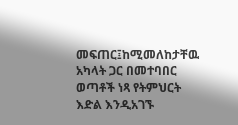መፍጠር፤ከሚመለከታቸዉ አካላት ጋር በመተባበር ወጣቶች ነጻ የትምህርት እድል እንዲአገኙ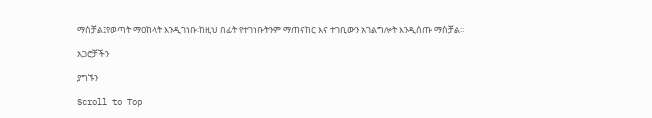ማስቻል፤የወጣት ማዐከላት እንዲገነቡ፡ከዚህ በፊት የተገነቡትንም ማጠናከር እና ተገቢውን አገልግሎት እንዲሰጡ ማስቻል።

አጋሮቻችን

ያግኙን

Scroll to Top